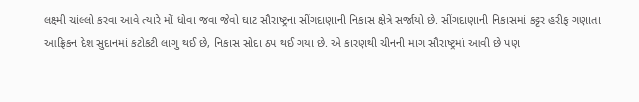લક્ષ્મી ચાંલ્લો કરવા આવે ત્યારે મોં ધોવા જવા જેવો ઘાટ સૌરાષ્ટ્રના સીંગદાણાની નિકાસ ક્ષેત્રે સર્જાયો છે. સીંગદાણાની નિકાસમાં કટ્ટર હરીફ ગણાતા આફ્રિકન દેશ સુદાનમાં કટોકટી લાગુ થઈ છે, નિકાસ સોદા ઠપ થઈ ગયા છે. એ કારણથી ચીનની માગ સૌરાષ્ટ્રમાં આવી છે પણ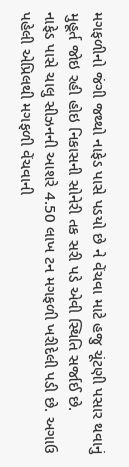મગફળીનો જંગી જથ્થો નાફેડ પાસે પડયો છે ને વેંચવા માટે હજુ ચૂંટણી પસાર થવાનું મુહૂર્ત જોઇ રહી હોઇ નિકાસની સોનેરી તક સરી પડે એવી સ્થિતિ સર્જાઈ છે.
નાફેડ પાસે ચાલુ સીઝનની આશરે 4.50 લાખ ટન મગફળી ખરીદેલી પડી છે. અગાઉ પહેલી એપ્રિલથી મગફળી વેંચવાની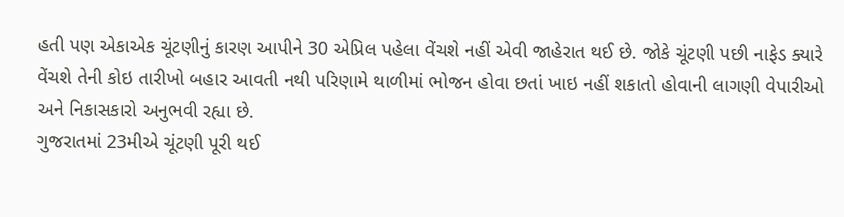હતી પણ એકાએક ચૂંટણીનું કારણ આપીને 30 એપ્રિલ પહેલા વેંચશે નહીં એવી જાહેરાત થઈ છે. જોકે ચૂંટણી પછી નાફેડ ક્યારે વેંચશે તેની કોઇ તારીખો બહાર આવતી નથી પરિણામે થાળીમાં ભોજન હોવા છતાં ખાઇ નહીં શકાતો હોવાની લાગણી વેપારીઓ અને નિકાસકારો અનુભવી રહ્યા છે.
ગુજરાતમાં 23મીએ ચૂંટણી પૂરી થઈ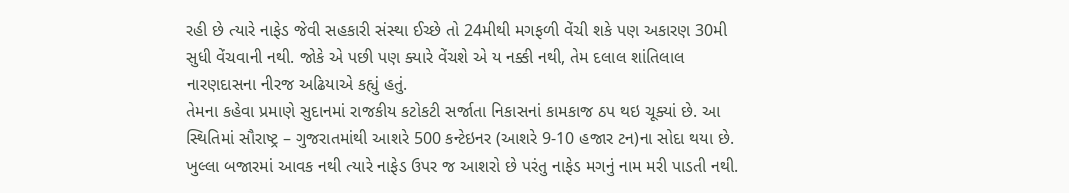રહી છે ત્યારે નાફેડ જેવી સહકારી સંસ્થા ઈચ્છે તો 24મીથી મગફળી વેંચી શકે પણ અકારણ 30મી સુધી વેંચવાની નથી. જોકે એ પછી પણ ક્યારે વેંચશે એ ય નક્કી નથી, તેમ દલાલ શાંતિલાલ નારણદાસના નીરજ અઢિયાએ કહ્યું હતું.
તેમના કહેવા પ્રમાણે સુદાનમાં રાજકીય કટોકટી સર્જાતા નિકાસનાં કામકાજ ઠપ થઇ ચૂક્યાં છે. આ સ્થિતિમાં સૌરાષ્ટ્ર – ગુજરાતમાંથી આશરે 500 કન્ટેઇનર (આશરે 9-10 હજાર ટન)ના સોદા થયા છે. ખુલ્લા બજારમાં આવક નથી ત્યારે નાફેડ ઉપર જ આશરો છે પરંતુ નાફેડ મગનું નામ મરી પાડતી નથી.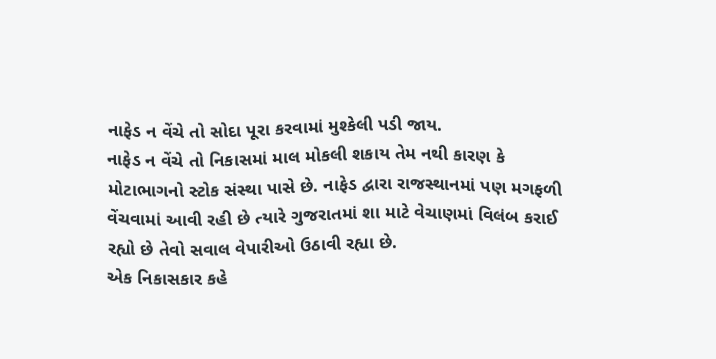નાફેડ ન વેંચે તો સોદા પૂરા કરવામાં મુશ્કેલી પડી જાય.
નાફેડ ન વેંચે તો નિકાસમાં માલ મોકલી શકાય તેમ નથી કારણ કે મોટાભાગનો સ્ટોક સંસ્થા પાસે છે. નાફેડ દ્વારા રાજસ્થાનમાં પણ મગફળી વેંચવામાં આવી રહી છે ત્યારે ગુજરાતમાં શા માટે વેચાણમાં વિલંબ કરાઈ રહ્યો છે તેવો સવાલ વેપારીઓ ઉઠાવી રહ્યા છે.
એક નિકાસકાર કહે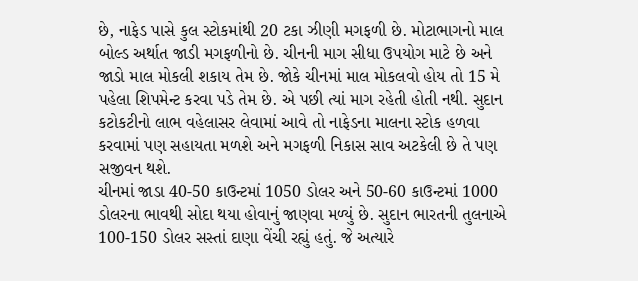છે, નાફેડ પાસે કુલ સ્ટોકમાંથી 20 ટકા ઝીણી મગફળી છે. મોટાભાગનો માલ બોલ્ડ અર્થાત જાડી મગફળીનો છે. ચીનની માગ સીધા ઉપયોગ માટે છે અને જાડો માલ મોકલી શકાય તેમ છે. જોકે ચીનમાં માલ મોકલવો હોય તો 15 મે પહેલા શિપમેન્ટ કરવા પડે તેમ છે. એ પછી ત્યાં માગ રહેતી હોતી નથી. સુદાન કટોકટીનો લાભ વહેલાસર લેવામાં આવે તો નાફેડના માલના સ્ટોક હળવા કરવામાં પણ સહાયતા મળશે અને મગફળી નિકાસ સાવ અટકેલી છે તે પણ સજીવન થશે.
ચીનમાં જાડા 40-50 કાઉન્ટમાં 1050 ડોલર અને 50-60 કાઉન્ટમાં 1000 ડોલરના ભાવથી સોદા થયા હોવાનું જાણવા મળ્યું છે. સુદાન ભારતની તુલનાએ 100-150 ડોલર સસ્તાં દાણા વેંચી રહ્યું હતું. જે અત્યારે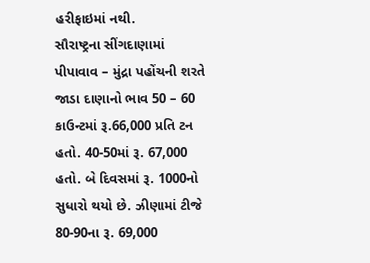હરીફાઇમાં નથી.
સૌરાષ્ટ્રના સીંગદાણામાં પીપાવાવ – મુંદ્રા પહોંચની શરતે જાડા દાણાનો ભાવ 50 – 60 કાઉન્ટમાં રૂ.66,000 પ્રતિ ટન હતો. 40-50માં રૂ. 67,000 હતો. બે દિવસમાં રૂ. 1000નો સુધારો થયો છે. ઝીણામાં ટીજે 80-90ના રૂ. 69,000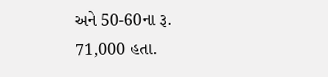અને 50-60ના રૂ. 71,000 હતા.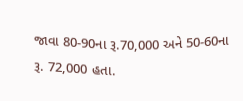જાવા 80-90ના રૂ.70,000 અને 50-60ના રૂ. 72,000 હતા.